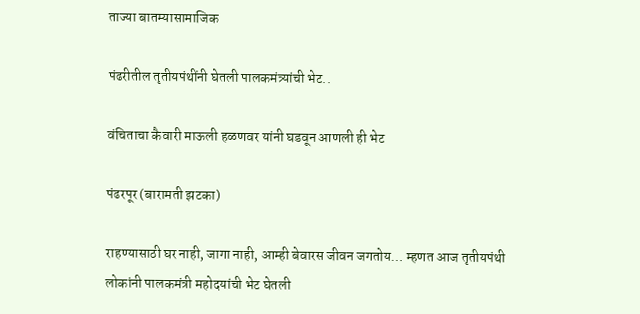ताज्या बातम्यासामाजिक

पंढरीतील तृतीयपंथींनी घेतली पालकमंत्र्यांची भेट..

वंचिताचा कैवारी माऊली हळणवर यांनी घडवून आणली ही भेट

पंढरपूर (बारामती झटका)

राहण्यासाठी घर नाही, जागा नाही, आम्ही बेवारस जीवन जगतोय… म्हणत आज तृतीयपंथी लोकांनी पालकमंत्री महोदयांची भेट घेतली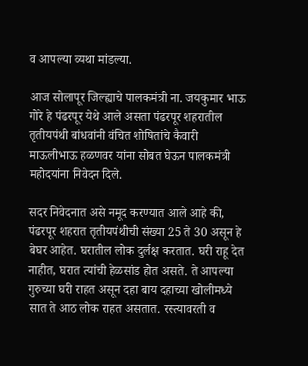व आपल्या व्यथा मांडल्या.

आज सोलापूर जिल्ह्याचे पालकमंत्री ना. जयकुमार भाऊ गोरे हे पंढरपूर येथे आले असता पंढरपूर शहरातील तृतीयपंथी बांधवांनी वंचित शोषितांचे कैवारी माऊलीभाऊ हळणवर यांना सोबत घेऊन पालकमंत्री महोदयांना निवेदन दिले.

सदर निवेदनात असे नमूद करण्यात आले आहे की, पंढरपूर शहरात तृतीयपंथीची संख्या 25 ते 30 असून हे बेघर आहेत. घरातील लोक दुर्लक्ष करतात. घरी राहू देत नाहीत, घरात त्यांची हेळसांड होत असते. ते आपल्या गुरुच्या घरी राहत असून दहा बाय दहाच्या खोलीमध्ये सात ते आठ लोक राहत असतात. रस्त्यावरती व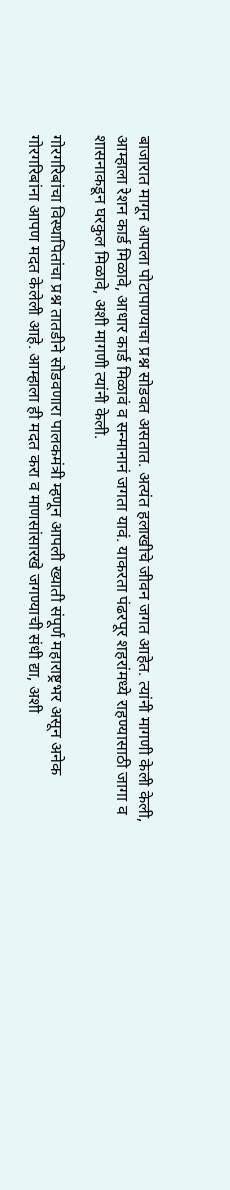बाजारात मागून आपला पोटापाण्याचा प्रश्न सोडवत असतात. अत्यंत हलाखीचे जीवन जगत आहेत. त्यांनी मागणी केली केली, आम्हाला रेशन कार्ड मिळावे, आधार कार्ड मिळावं व सन्मानानं जगता यावं. याकरता पंढरपूर शहरांमध्ये राहण्यासाठी जागा व शासनाकडून घरकुल मिळावे, अशी मागणी त्यांनी केली.

गोरगरिबांचा विस्थापितांचा प्रश्न तातडीने सोडवणारा पालकमंत्री म्हणून आपली ख्याती संपूर्ण महाराष्ट्रभर असून अनेक गोरगरिबांना आपण मदत केलेली आहे. आम्हाला ही मदत करा व माणसांसारखे जगण्याची संधी द्या, अशी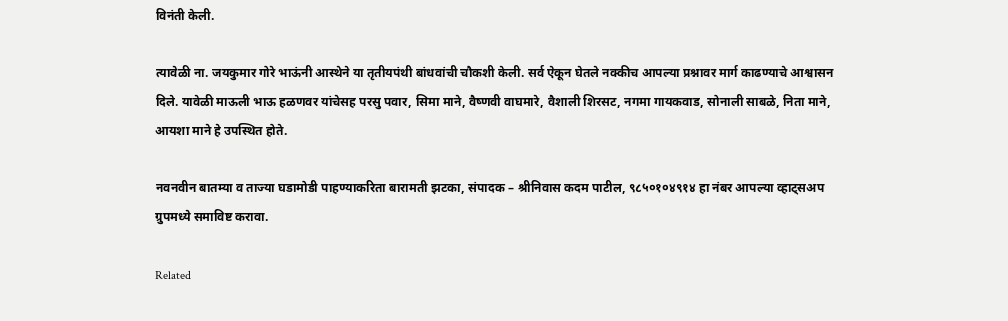विनंती केली.

त्यावेळी ना. जयकुमार गोरे भाऊंनी आस्थेने या तृतीयपंथी बांधवांची चौकशी केली. सर्व ऐकून घेतले‌ नक्कीच आपल्या प्रश्नावर मार्ग काढण्याचे आश्वासन दिले. यावेळी माऊली भाऊ हळणवर यांचेसह परसु पवार, सिमा माने, वैष्णवी वाघमारे, वैशाली शिरसट, नगमा गायकवाड, सोनाली साबळे, निता माने, आयशा माने हे उपस्थित होते.

नवनवीन बातम्या व ताज्या घडामोडी पाहण्याकरिता बारामती झटका, संपादक – श्रीनिवास कदम पाटील, ९८५०१०४९१४ हा नंबर आपल्या व्हाट्सअप ग्रुपमध्ये समाविष्ट करावा.

Related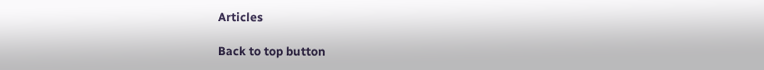Articles

Back to top button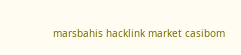marsbahis hacklink market casibom